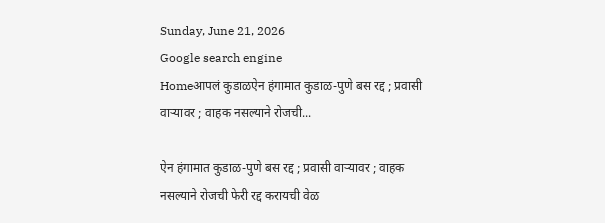Sunday, June 21, 2026
Google search engine
Homeआपलं कुडाळऐन हंगामात कुडाळ-पुणे बस रद्द ; प्रवासी वाऱ्यावर ; वाहक नसल्याने रोजची...

ऐन हंगामात कुडाळ-पुणे बस रद्द ; प्रवासी वाऱ्यावर ; वाहक नसल्याने रोजची फेरी रद्द करायची वेळ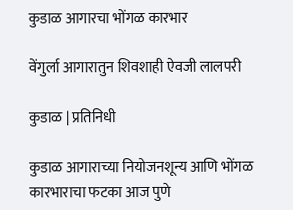कुडाळ आगारचा भोंगळ कारभार

वेंगुर्ला आगारातुन शिवशाही ऐवजी लालपरी

कुडाळ | प्रतिनिधी

कुडाळ आगाराच्या नियोजनशून्य आणि भोंगळ कारभाराचा फटका आज पुणे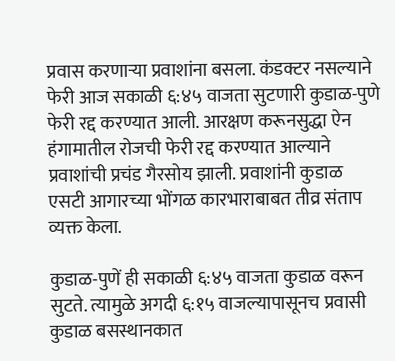प्रवास करणाऱ्या प्रवाशांना बसला. कंडक्टर नसल्याने फेरी आज सकाळी ६:४५ वाजता सुटणारी कुडाळ-पुणे फेरी रद्द करण्यात आली. आरक्षण करूनसुद्धा ऐन हंगामातील रोजची फेरी रद्द करण्यात आल्याने प्रवाशांची प्रचंड गैरसोय झाली. प्रवाशांनी कुडाळ एसटी आगारच्या भोंगळ कारभाराबाबत तीव्र संताप व्यक्त केला.

कुडाळ-पुणें ही सकाळी ६:४५ वाजता कुडाळ वरून सुटते. त्यामुळे अगदी ६:१५ वाजल्यापासूनच प्रवासी कुडाळ बसस्थानकात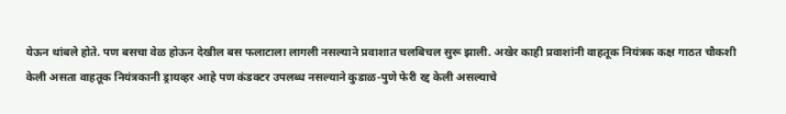येऊन थांबले होते. पण बसचा वेळ होऊन देखील बस फलाटाला लागली नसल्याने प्रवाशात चलबिचल सुरू झाली. अखेर काही प्रवाशांनी वाहतूक नियंत्रक कक्ष गाठत चौकशी केली असता वाहतूक नियंत्रकानी ड्रायव्हर आहे पण कंडक्टर उपलब्ध नसल्याने कुडाळ-पुणे फेरी रद्द केली असल्याचे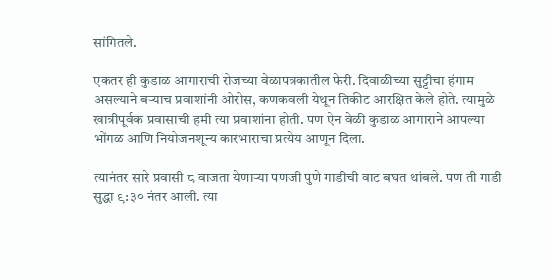सांगितले.

एकतर ही कुडाळ आगाराची रोजच्या वेळापत्रकातील फेरी. दिवाळीच्या सुट्टीचा हंगाम असल्याने बऱ्याच प्रवाशांनी ओरोस, कणकवली येथून तिकीट आरक्षित केले होते. त्यामुळे खात्रीपूर्वक प्रवासाची हमी त्या प्रवाशांना होती. पण ऐन वेळी कुडाळ आगाराने आपल्या भोंगळ आणि नियोजनशून्य कारभाराचा प्रत्येय आणून दिला.

त्यानंतर सारे प्रवासी ८ वाजता येणाऱ्या पणजी पुणे गाडीची वाट बघत थांबले. पण ती गाडी सुद्धा ९:३० नंतर आली. त्या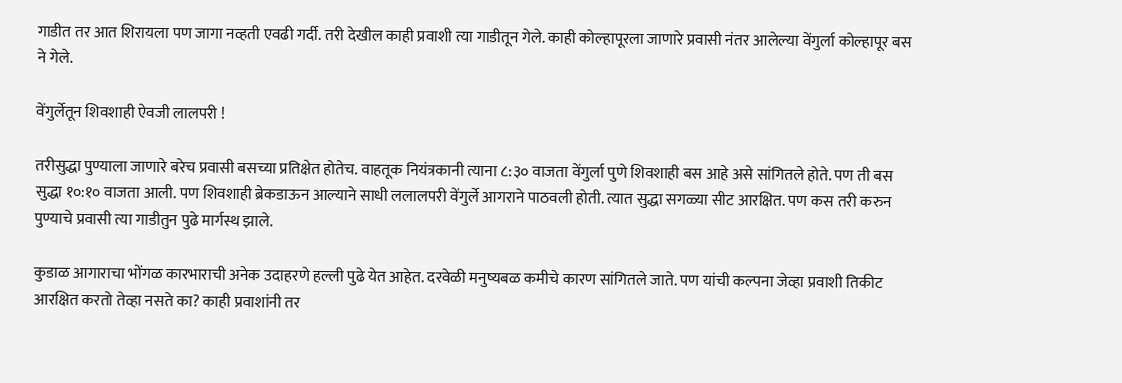गाडीत तर आत शिरायला पण जागा नव्हती एवढी गर्दी. तरी देखील काही प्रवाशी त्या गाडीतून गेले. काही कोल्हापूरला जाणारे प्रवासी नंतर आलेल्या वेंगुर्ला कोल्हापूर बस ने गेले.

वेंगुर्लेतून शिवशाही ऐवजी लालपरी !

तरीसुद्धा पुण्याला जाणारे बरेच प्रवासी बसच्या प्रतिक्षेत होतेच. वाहतूक नियंत्रकानी त्याना ८:३० वाजता वेंगुर्ला पुणे शिवशाही बस आहे असे सांगितले होते. पण ती बस सुद्धा १०:१० वाजता आली. पण शिवशाही ब्रेकडाऊन आल्याने साधी ललालपरी वेंगुर्ले आगराने पाठवली होती. त्यात सुद्धा सगळ्या सीट आरक्षित. पण कस तरी करुन पुण्याचे प्रवासी त्या गाडीतुन पुढे मार्गस्थ झाले.

कुडाळ आगाराचा भोंगळ कारभाराची अनेक उदाहरणे हल्ली पुढे येत आहेत. दरवेळी मनुष्यबळ कमीचे कारण सांगितले जाते. पण यांची कल्पना जेव्हा प्रवाशी तिकीट आरक्षित करतो तेव्हा नसते का? काही प्रवाशांनी तर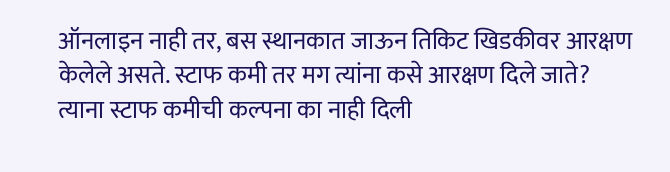ऑनलाइन नाही तर, बस स्थानकात जाऊन तिकिट खिडकीवर आरक्षण केलेले असते. स्टाफ कमी तर मग त्यांना कसे आरक्षण दिले जाते? त्याना स्टाफ कमीची कल्पना का नाही दिली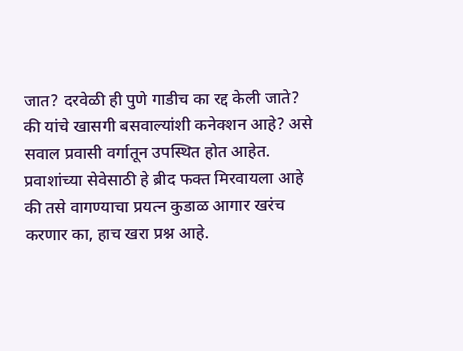जात? दरवेळी ही पुणे गाडीच का रद्द केली जाते? की यांचे खासगी बसवाल्यांशी कनेक्शन आहे? असे सवाल प्रवासी वर्गातून उपस्थित होत आहेत. प्रवाशांच्या सेवेसाठी हे ब्रीद फक्त मिरवायला आहे की तसे वागण्याचा प्रयत्न कुडाळ आगार खरंच करणार का, हाच खरा प्रश्न आहे.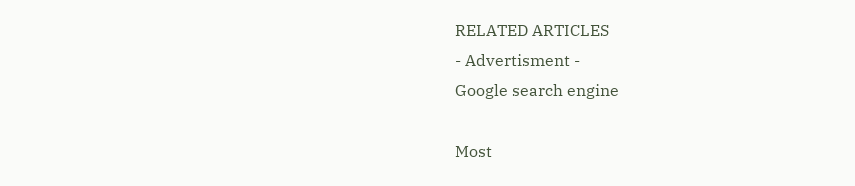RELATED ARTICLES
- Advertisment -
Google search engine

Most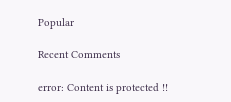Popular

Recent Comments

error: Content is protected !!